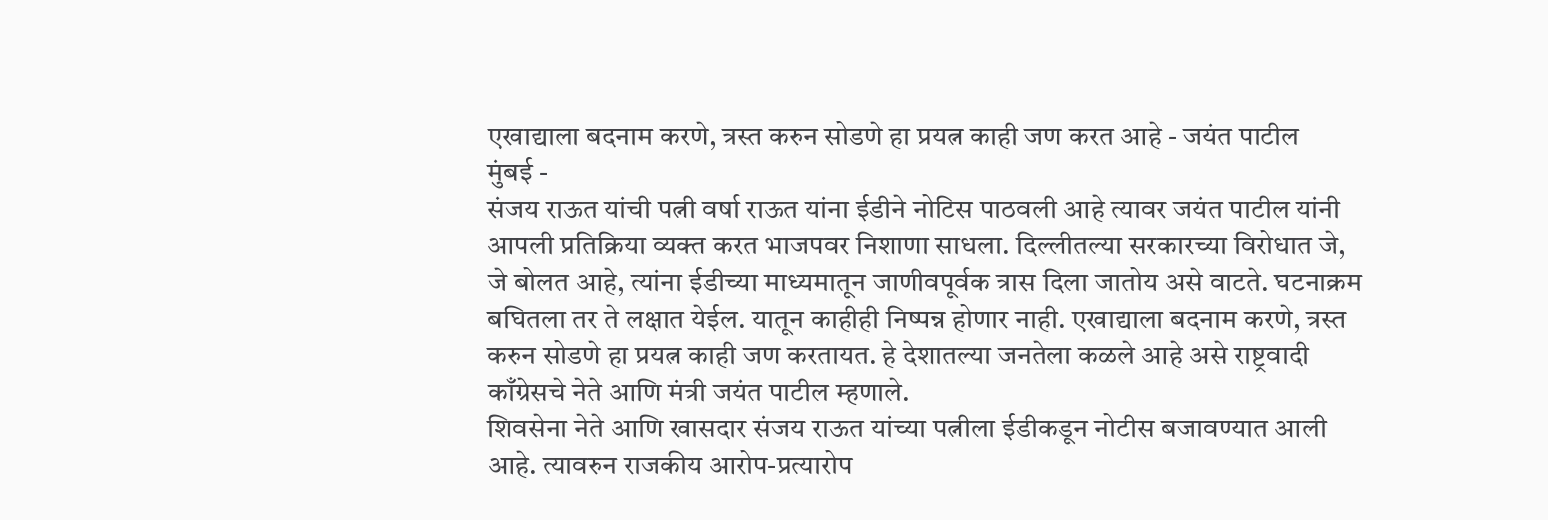एखाद्याला बदनाम करणे, त्रस्त करुन सोडणे हा प्रयत्न काही जण करत आहे - जयंत पाटील
मुंबई -
संजय राऊत यांची पत्नी वर्षा राऊत यांना ईडीने नोटिस पाठवली आहे त्यावर जयंत पाटील यांनी आपली प्रतिक्रिया व्यक्त करत भाजपवर निशाणा साधला. दिल्लीतल्या सरकारच्या विरोधात जे, जे बोलत आहे, त्यांना ईडीच्या माध्यमातून जाणीवपूर्वक त्रास दिला जातोय असे वाटते. घटनाक्रम बघितला तर ते लक्षात येईल. यातून काहीही निष्पन्न होणार नाही. एखाद्याला बदनाम करणे, त्रस्त करुन सोडणे हा प्रयत्न काही जण करतायत. हे देशातल्या जनतेला कळले आहे असे राष्ट्रवादी काँग्रेसचे नेते आणि मंत्री जयंत पाटील म्हणाले.
शिवसेना नेते आणि खासदार संजय राऊत यांच्या पत्नीला ईडीकडून नोटीस बजावण्यात आली आहे. त्यावरुन राजकीय आरोप-प्रत्यारोप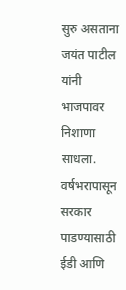सुरु असताना जयंत पाटील यांनी भाजपावर निशाणा साधला. वर्षभरापासून सरकार पाडण्यासाठी ईडी आणि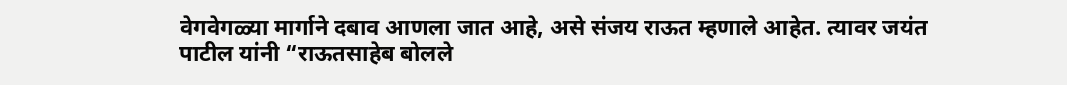वेगवेगळ्या मार्गाने दबाव आणला जात आहे, असे संजय राऊत म्हणाले आहेत. त्यावर जयंत पाटील यांनी “राऊतसाहेब बोलले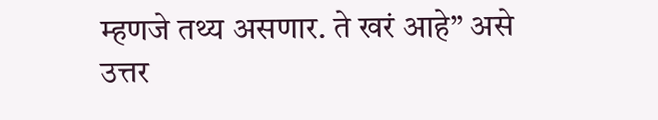म्हणजे तथ्य असणार. ते खरं आहे” असे उत्तर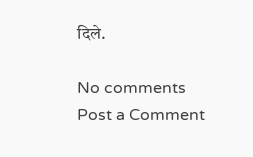दिले.

No comments
Post a Comment